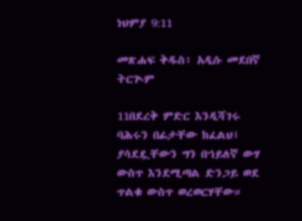ነህምያ 9:11

መጽሐፍ ቅዱስ፥ አዲሱ መደበኛ ትርጒም

11በደረቅ ምድር እንዲሻገሩ ባሕሩን በፊታቸው ከፈልህ፤ ያሳደዷቸውን ግን በኀይለኛ ውሃ ውስጥ እንደሚጣል ድንጋይ ወደ ጥልቁ ውስጥ ወረወርሃቸው።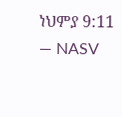ነህምያ 9:11 — NASV